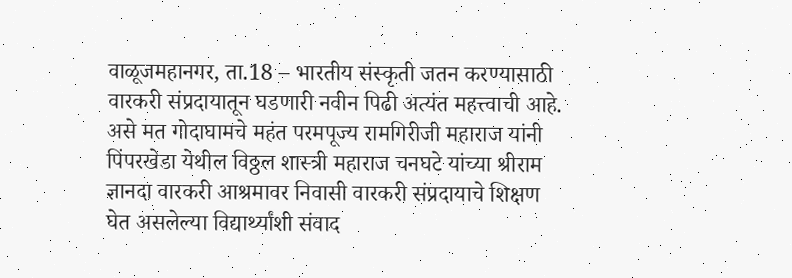वाळूजमहानगर, ता.18 – भारतीय संस्कृती जतन करण्यासाठी वारकरी संप्रदायातून घडणारी नवीन पिढी अत्यंत महत्त्वाची आहे. असे मत गोदाघामचे महंत परमपूज्य रामगिरीजी महाराज यांनी पिंपरखेडा येथील विठ्ठल शास्त्री महाराज चनघटे यांच्या श्रीराम ज्ञानदा वारकरी आश्रमावर निवासी वारकरी संप्रदायाचे शिक्षण घेत असलेल्या विद्यार्थ्यांशी संवाद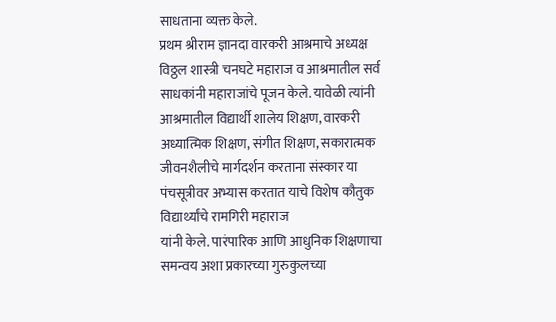साधताना व्यक्त केले.
प्रथम श्रीराम ज्ञानदा वारकरी आश्रमाचे अध्यक्ष विठ्ठल शास्त्री चनघटे महाराज व आश्रमातील सर्व साधकांनी महाराजांचे पूजन केले. यावेळी त्यांनी आश्रमातील विद्यार्थी शालेय शिक्षण, वारकरी अध्यात्मिक शिक्षण, संगीत शिक्षण, सकारात्मक जीवनशैलीचे मार्गदर्शन करताना संस्कार या पंचसूत्रीवर अभ्यास करतात याचे विशेष कौतुक विद्यार्थ्यांचे रामगिरी महाराज
यांनी केले. पारंपारिक आणि आधुनिक शिक्षणाचा समन्वय अशा प्रकारच्या गुरुकुलच्या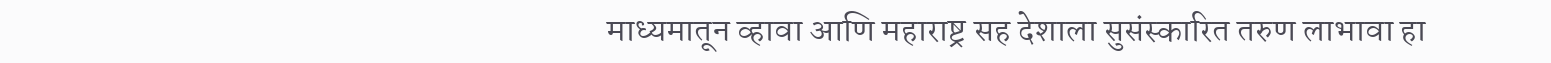माध्यमातून व्हावा आणि महाराष्ट्र सह देशाला सुसंस्कारित तरुण लाभावा हा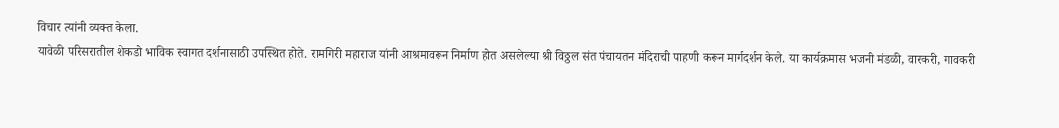विचार त्यांनी व्यक्त केला.
यावेळी परिसरातील शेकडो भाविक स्वागत दर्शनासाठी उपस्थित होते. रामगिरी महाराज यांनी आश्रमावरून निर्माण होत असलेल्या श्री विठ्ठल संत पंचायतन मंदिराची पाहणी करून मार्गदर्शन केले. या कार्यक्रमास भजनी मंडळी, वारकरी, गावकरी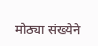मोठ्या संख्येने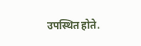उपस्थित होते.